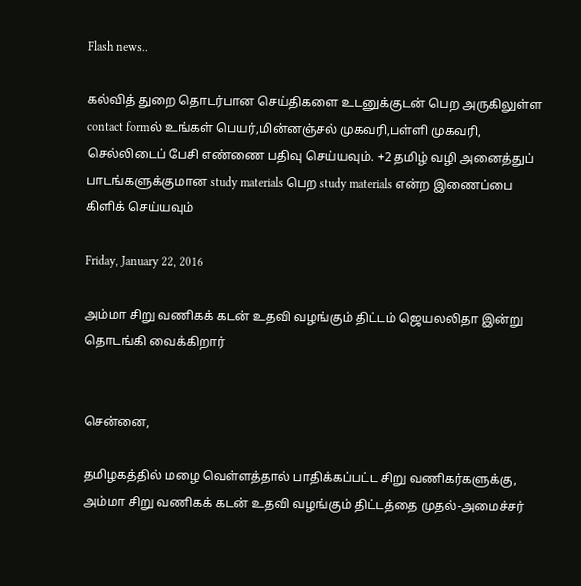Flash news..

கல்வித் துறை தொடர்பான செய்திகளை உடனுக்குடன் பெற அருகிலுள்ள contact formல் உங்கள் பெயர்,மின்னஞ்சல் முகவரி,பள்ளி முகவரி, செல்லிடைப் பேசி எண்ணை பதிவு செய்யவும். +2 தமிழ் வழி அனைத்துப் பாடங்களுக்குமான study materials பெற study materials என்ற இணைப்பை கிளிக் செய்யவும்

Friday, January 22, 2016

அம்மா சிறு வணிகக் கடன் உதவி வழங்கும் திட்டம் ஜெயலலிதா இன்று தொடங்கி வைக்கிறார்


சென்னை,

தமிழகத்தில் மழை வெள்ளத்தால் பாதிக்கப்பட்ட சிறு வணிகர்களுக்கு, அம்மா சிறு வணிகக் கடன் உதவி வழங்கும் திட்டத்தை முதல்-அமைச்சர்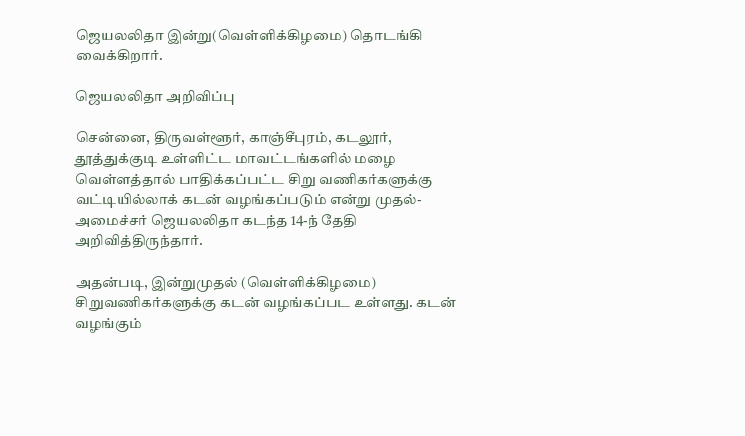ஜெயலலிதா இன்று(வெள்ளிக்கிழமை) தொடங்கி வைக்கிறார்.

ஜெயலலிதா அறிவிப்பு

சென்னை, திருவள்ளூர், காஞ்சீபுரம், கடலூர், தூத்துக்குடி உள்ளிட்ட மாவட்டங்களில் மழை வெள்ளத்தால் பாதிக்கப்பட்ட சிறு வணிகர்களுக்கு வட்டியில்லாக் கடன் வழங்கப்படும் என்று முதல்-அமைச்சர் ஜெயலலிதா கடந்த 14-ந் தேதி அறிவித்திருந்தார்.

அதன்படி, இன்றுமுதல் (வெள்ளிக்கிழமை) சிறுவணிகர்களுக்கு கடன் வழங்கப்பட உள்ளது. கடன் வழங்கும்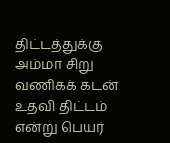திட்டத்துக்கு அம்மா சிறு வணிகக் கடன் உதவி திட்டம் என்று பெயர்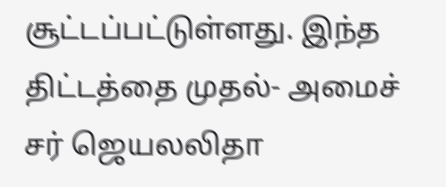சூட்டப்பட்டுள்ளது. இந்த திட்டத்தை முதல்- அமைச் சர் ஜெயலலிதா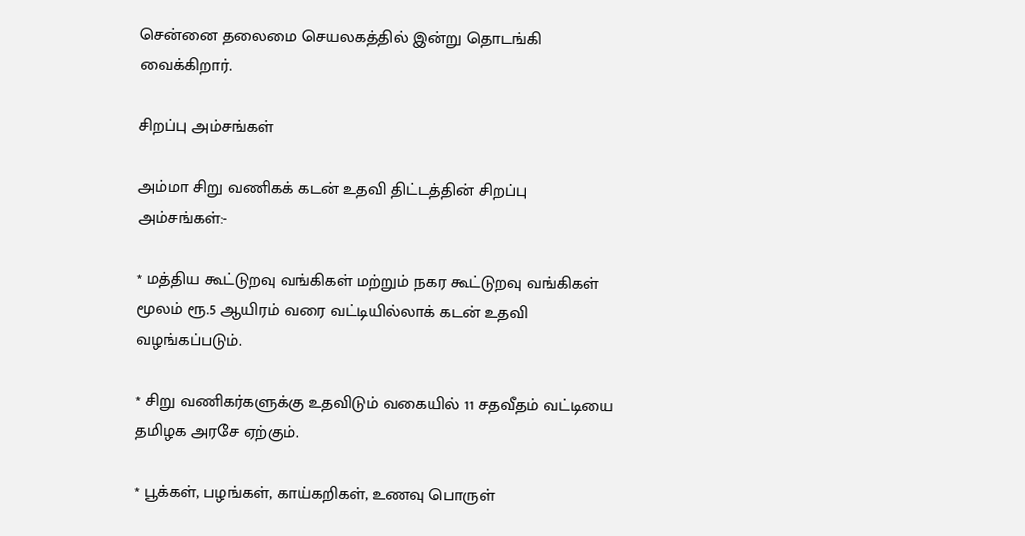சென்னை தலைமை செயலகத்தில் இன்று தொடங்கி வைக்கிறார்.

சிறப்பு அம்சங்கள்

அம்மா சிறு வணிகக் கடன் உதவி திட்டத்தின் சிறப்பு அம்சங்கள்:-

* மத்திய கூட்டுறவு வங்கிகள் மற்றும் நகர கூட்டுறவு வங்கிகள் மூலம் ரூ.5 ஆயிரம் வரை வட்டியில்லாக் கடன் உதவி வழங்கப்படும்.

* சிறு வணிகர்களுக்கு உதவிடும் வகையில் 11 சதவீதம் வட்டியை தமிழக அரசே ஏற்கும்.

* பூக்கள், பழங்கள், காய்கறிகள், உணவு பொருள்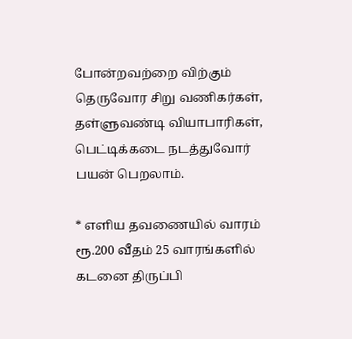போன்றவற்றை விற்கும் தெருவோர சிறு வணிகர்கள், தள்ளுவண்டி வியாபாரிகள், பெட்டிக்கடை நடத்துவோர் பயன் பெறலாம்.

* எளிய தவணையில் வாரம் ரூ.200 வீதம் 25 வாரங்களில் கடனை திருப்பி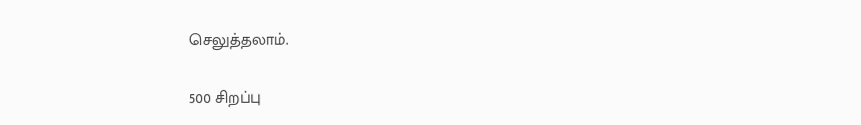செலுத்தலாம்.

500 சிறப்பு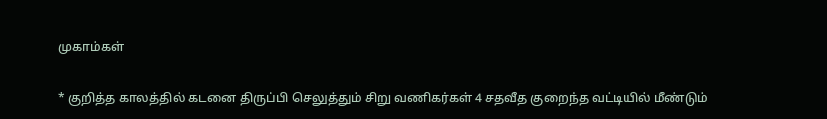முகாம்கள்

* குறித்த காலத்தில் கடனை திருப்பி செலுத்தும் சிறு வணிகர்கள் 4 சதவீத குறைந்த வட்டியில் மீண்டும்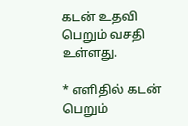கடன் உதவி பெறும் வசதி உள்ளது.

* எளிதில் கடன் பெறும்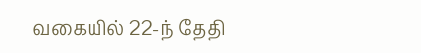வகையில் 22-ந் தேதி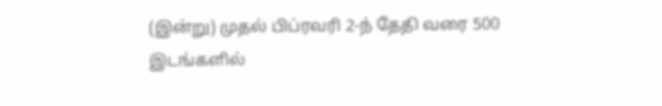(இன்று) முதல் பிப்ரவரி 2-ந் தேதி வரை 500 இடங்களில்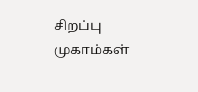சிறப்பு முகாம்கள்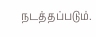நடத்தப்படும்.